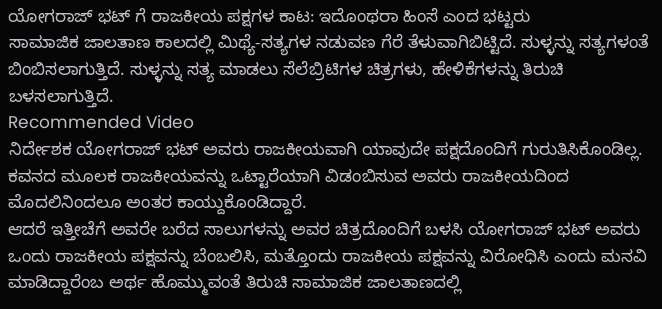ಯೋಗರಾಜ್ ಭಟ್ ಗೆ ರಾಜಕೀಯ ಪಕ್ಷಗಳ ಕಾಟ: ಇದೊಂಥರಾ ಹಿಂಸೆ ಎಂದ ಭಟ್ಟರು
ಸಾಮಾಜಿಕ ಜಾಲತಾಣ ಕಾಲದಲ್ಲಿ ಮಿಥ್ಯೆ-ಸತ್ಯಗಳ ನಡುವಣ ಗೆರೆ ತೆಳುವಾಗಿಬಿಟ್ಟಿದೆ. ಸುಳ್ಳನ್ನು ಸತ್ಯಗಳಂತೆ ಬಿಂಬಿಸಲಾಗುತ್ತಿದೆ. ಸುಳ್ಳನ್ನು ಸತ್ಯ ಮಾಡಲು ಸೆಲೆಬ್ರಿಟಿಗಳ ಚಿತ್ರಗಳು, ಹೇಳಿಕೆಗಳನ್ನು ತಿರುಚಿ ಬಳಸಲಾಗುತ್ತಿದೆ.
Recommended Video
ನಿರ್ದೇಶಕ ಯೋಗರಾಜ್ ಭಟ್ ಅವರು ರಾಜಕೀಯವಾಗಿ ಯಾವುದೇ ಪಕ್ಷದೊಂದಿಗೆ ಗುರುತಿಸಿಕೊಂಡಿಲ್ಲ. ಕವನದ ಮೂಲಕ ರಾಜಕೀಯವನ್ನು ಒಟ್ಟಾರೆಯಾಗಿ ವಿಡಂಬಿಸುವ ಅವರು ರಾಜಕೀಯದಿಂದ ಮೊದಲಿನಿಂದಲೂ ಅಂತರ ಕಾಯ್ದುಕೊಂಡಿದ್ದಾರೆ.
ಆದರೆ ಇತ್ತೀಚೆಗೆ ಅವರೇ ಬರೆದ ಸಾಲುಗಳನ್ನು ಅವರ ಚಿತ್ರದೊಂದಿಗೆ ಬಳಸಿ ಯೋಗರಾಜ್ ಭಟ್ ಅವರು ಒಂದು ರಾಜಕೀಯ ಪಕ್ಷವನ್ನು ಬೆಂಬಲಿಸಿ, ಮತ್ತೊಂದು ರಾಜಕೀಯ ಪಕ್ಷವನ್ನು ವಿರೋಧಿಸಿ ಎಂದು ಮನವಿ ಮಾಡಿದ್ದಾರೆಂಬ ಅರ್ಥ ಹೊಮ್ಮುವಂತೆ ತಿರುಚಿ ಸಾಮಾಜಿಕ ಜಾಲತಾಣದಲ್ಲಿ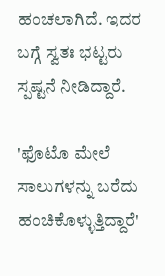ಹಂಚಲಾಗಿದೆ. ಇದರ ಬಗ್ಗೆ ಸ್ವತಃ ಭಟ್ಟರು ಸ್ಪಷ್ಟನೆ ನೀಡಿದ್ದಾರೆ.

'ಫೊಟೊ ಮೇಲೆ ಸಾಲುಗಳನ್ನು ಬರೆದು ಹಂಚಿಕೊಳ್ಳುತ್ತಿದ್ದಾರೆ'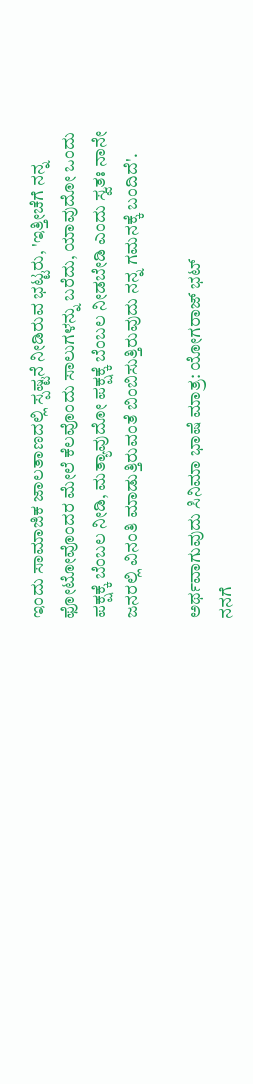ಇಂದು ಸಾಮಾಜಿಕ ಜಾಲತಾಣದಲ್ಲಿ ಸ್ಪಷ್ಟನೆ ನೀಡಿರುವ ಭಟ್ಟರು, 'ಇತ್ತೀಚೆಗೆ ನನ್ನ ಫೋಟೋವೊಂದರ ಮೇಲೆ ಕೆಲವೊಂದು ಸಾಲುಗಳನ್ನು ಬರೆದು, ಯಾವುದೋ ಒಂದು ಪಕ್ಷಕ್ಕೆ ಬೆಂಬಲ ನೀಡಿ, ಮತ್ಯಾವುದೋ ಪಕ್ಷಕ್ಕೆ ಬೆಂಬಲ ನೀಡಬೇಡಿ ಎಂದು ಸ್ವತಃ ನಾನೇ ಜನರಲ್ಲಿ ವಿನಂತಿ ಮಾಡುತ್ತಿರುವಂತೆ ಬಿಂಬಿಸುತ್ತಿರುವುದು ನನ್ನ ಗಮನಕ್ಕೆ ಬಂದಿದೆ'.

ಅರ್ಥವಾಗುವುದು ಸಿನಿಮಾ ಭಾಷೆ ಮಾತ್ರ: ಯೋಗರಾಜ್ ಭಟ್
ನನಗೆ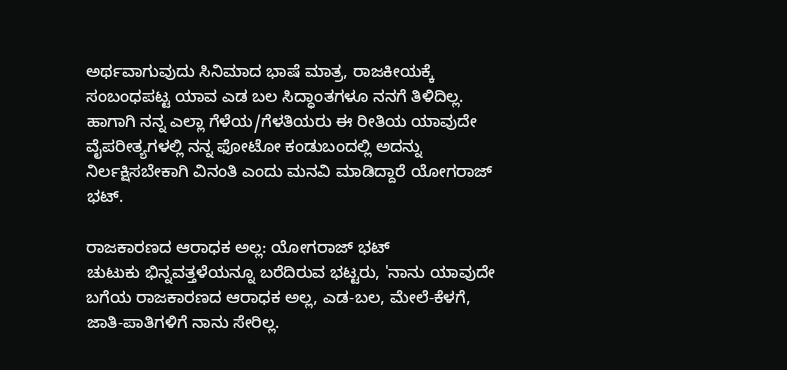ಅರ್ಥವಾಗುವುದು ಸಿನಿಮಾದ ಭಾಷೆ ಮಾತ್ರ, ರಾಜಕೀಯಕ್ಕೆ ಸಂಬಂಧಪಟ್ಟ ಯಾವ ಎಡ ಬಲ ಸಿದ್ಧಾಂತಗಳೂ ನನಗೆ ತಿಳಿದಿಲ್ಲ. ಹಾಗಾಗಿ ನನ್ನ ಎಲ್ಲಾ ಗೆಳೆಯ/ಗೆಳತಿಯರು ಈ ರೀತಿಯ ಯಾವುದೇ ವೈಪರೀತ್ಯಗಳಲ್ಲಿ ನನ್ನ ಫೋಟೋ ಕಂಡುಬಂದಲ್ಲಿ ಅದನ್ನು ನಿರ್ಲಕ್ಷಿಸಬೇಕಾಗಿ ವಿನಂತಿ ಎಂದು ಮನವಿ ಮಾಡಿದ್ದಾರೆ ಯೋಗರಾಜ್ ಭಟ್.

ರಾಜಕಾರಣದ ಆರಾಧಕ ಅಲ್ಲ: ಯೋಗರಾಜ್ ಭಟ್
ಚುಟುಕು ಭಿನ್ನವತ್ತಳೆಯನ್ನೂ ಬರೆದಿರುವ ಭಟ್ಟರು, 'ನಾನು ಯಾವುದೇ ಬಗೆಯ ರಾಜಕಾರಣದ ಆರಾಧಕ ಅಲ್ಲ, ಎಡ-ಬಲ, ಮೇಲೆ-ಕೆಳಗೆ, ಜಾತಿ-ಪಾತಿಗಳಿಗೆ ನಾನು ಸೇರಿಲ್ಲ.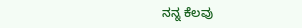ನನ್ನ ಕೆಲವು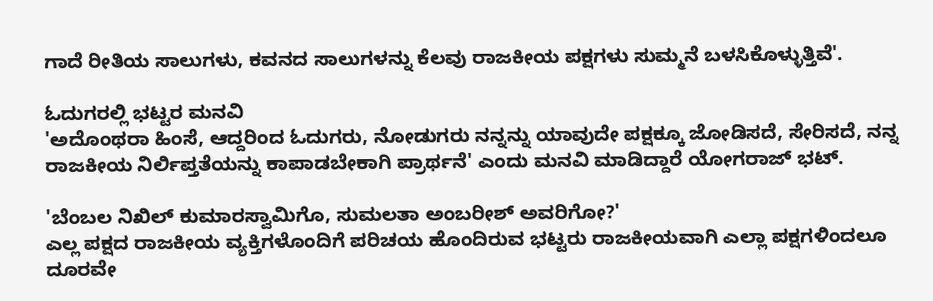ಗಾದೆ ರೀತಿಯ ಸಾಲುಗಳು, ಕವನದ ಸಾಲುಗಳನ್ನು ಕೆಲವು ರಾಜಕೀಯ ಪಕ್ಷಗಳು ಸುಮ್ಮನೆ ಬಳಸಿಕೊಳ್ಳುತ್ತಿವೆ'.

ಓದುಗರಲ್ಲಿ ಭಟ್ಟರ ಮನವಿ
'ಅದೊಂಥರಾ ಹಿಂಸೆ, ಆದ್ದರಿಂದ ಓದುಗರು, ನೋಡುಗರು ನನ್ನನ್ನು ಯಾವುದೇ ಪಕ್ಷಕ್ಕೂ ಜೋಡಿಸದೆ, ಸೇರಿಸದೆ, ನನ್ನ ರಾಜಕೀಯ ನಿರ್ಲಿಪ್ತತೆಯನ್ನು ಕಾಪಾಡಬೇಕಾಗಿ ಪ್ರಾರ್ಥನೆ' ಎಂದು ಮನವಿ ಮಾಡಿದ್ದಾರೆ ಯೋಗರಾಜ್ ಭಟ್.

'ಬೆಂಬಲ ನಿಖಿಲ್ ಕುಮಾರಸ್ವಾಮಿಗೊ, ಸುಮಲತಾ ಅಂಬರೀಶ್ ಅವರಿಗೋ?'
ಎಲ್ಲ ಪಕ್ಷದ ರಾಜಕೀಯ ವ್ಯಕ್ತಿಗಳೊಂದಿಗೆ ಪರಿಚಯ ಹೊಂದಿರುವ ಭಟ್ಟರು ರಾಜಕೀಯವಾಗಿ ಎಲ್ಲಾ ಪಕ್ಷಗಳಿಂದಲೂ ದೂರವೇ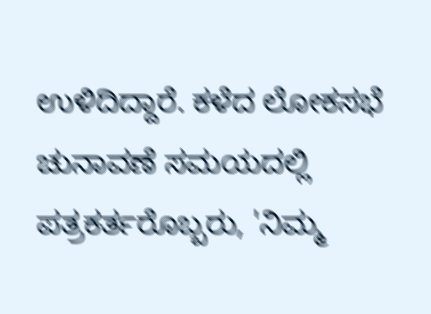ಉಳಿದಿದ್ದಾರೆ. ಕಳೆದ ಲೋಕಸಭೆ ಚುನಾವಣೆ ಸಮಯದಲ್ಲಿ ಪತ್ರಕರ್ತರೊಬ್ಬರು, 'ನಿಮ್ಮ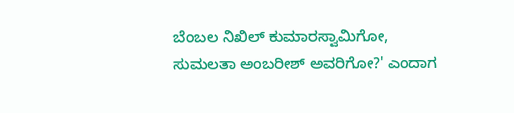ಬೆಂಬಲ ನಿಖಿಲ್ ಕುಮಾರಸ್ವಾಮಿಗೋ, ಸುಮಲತಾ ಅಂಬರೀಶ್ ಅವರಿಗೋ?' ಎಂದಾಗ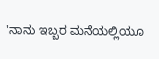'ನಾನು ಇಬ್ಬರ ಮನೆಯಲ್ಲಿಯೂ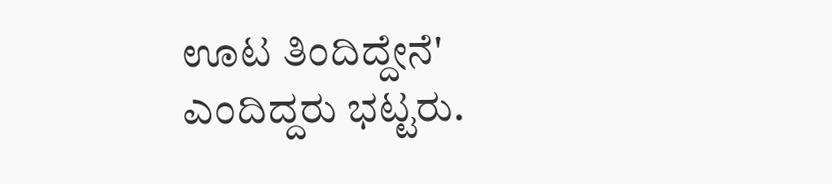ಊಟ ತಿಂದಿದ್ದೇನೆ' ಎಂದಿದ್ದರು ಭಟ್ಟರು.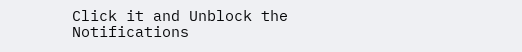Click it and Unblock the Notifications